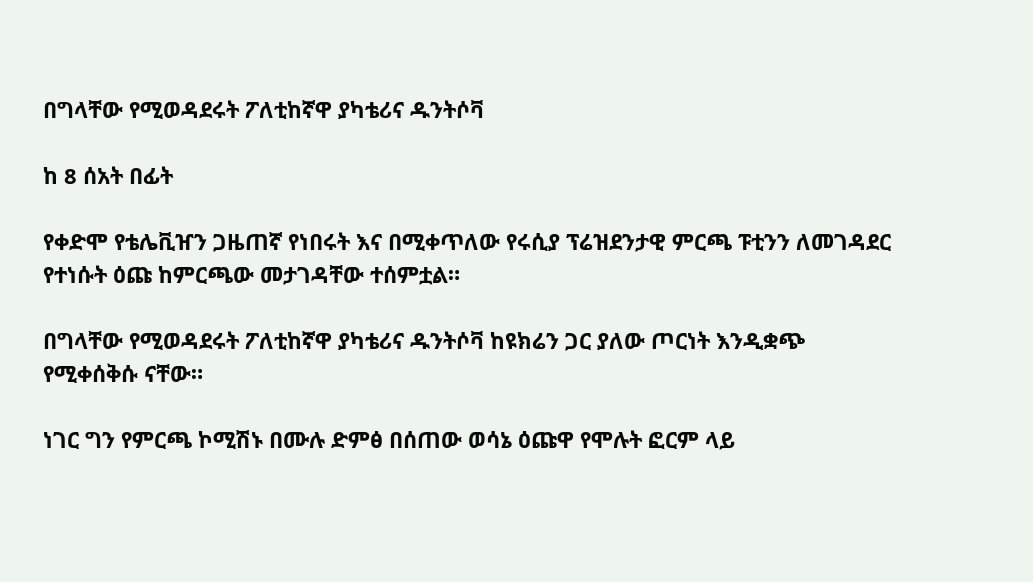በግላቸው የሚወዳደሩት ፖለቲከኛዋ ያካቴሪና ዱንትሶቫ

ከ 8 ሰአት በፊት

የቀድሞ የቴሌቪዠን ጋዜጠኛ የነበሩት እና በሚቀጥለው የሩሲያ ፕሬዝደንታዊ ምርጫ ፑቲንን ለመገዳደር የተነሱት ዕጩ ከምርጫው መታገዳቸው ተሰምቷል።

በግላቸው የሚወዳደሩት ፖለቲከኛዋ ያካቴሪና ዱንትሶቫ ከዩክሬን ጋር ያለው ጦርነት እንዲቋጭ የሚቀሰቅሱ ናቸው።

ነገር ግን የምርጫ ኮሚሽኑ በሙሉ ድምፅ በሰጠው ወሳኔ ዕጩዋ የሞሉት ፎርም ላይ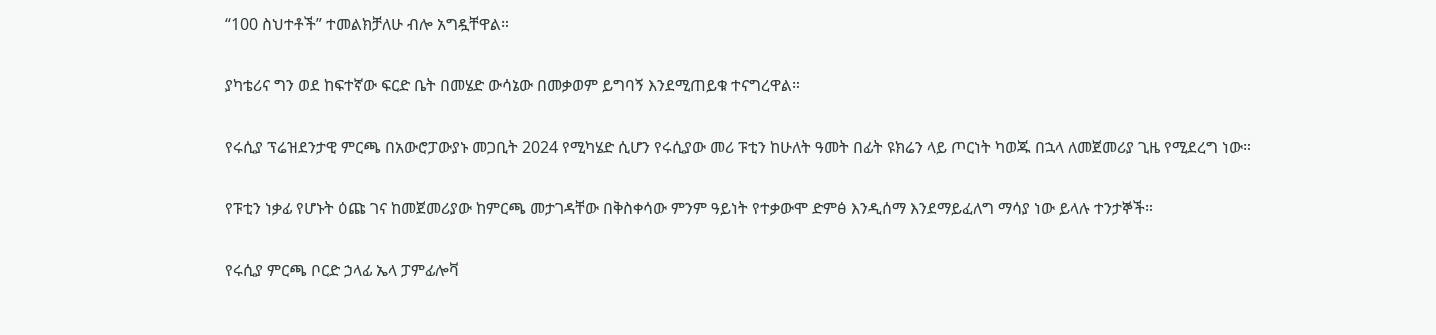“100 ስህተቶች” ተመልክቻለሁ ብሎ አግዷቸዋል።

ያካቴሪና ግን ወደ ከፍተኛው ፍርድ ቤት በመሄድ ውሳኔው በመቃወም ይግባኝ እንደሚጠይቁ ተናግረዋል።

የሩሲያ ፕሬዝደንታዊ ምርጫ በአውሮፓውያኑ መጋቢት 2024 የሚካሄድ ሲሆን የሩሲያው መሪ ፑቲን ከሁለት ዓመት በፊት ዩክሬን ላይ ጦርነት ካወጁ በኋላ ለመጀመሪያ ጊዜ የሚደረግ ነው።

የፑቲን ነቃፊ የሆኑት ዕጩ ገና ከመጀመሪያው ከምርጫ መታገዳቸው በቅስቀሳው ምንም ዓይነት የተቃውሞ ድምፅ እንዲሰማ እንደማይፈለግ ማሳያ ነው ይላሉ ተንታኞች።

የሩሲያ ምርጫ ቦርድ ኃላፊ ኤላ ፓምፊሎቫ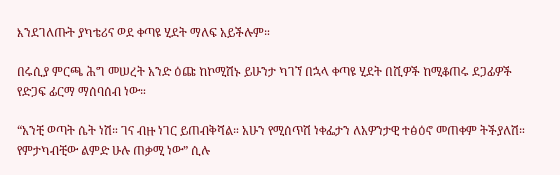እንደገለጡት ያካቴሪና ወደ ቀጣዩ ሂደት ማለፍ አይችሉም።

በሩሲያ ምርጫ ሕግ መሠረት አንድ ዕጩ ከኮሚሽኑ ይሁንታ ካገኘ በኋላ ቀጣዩ ሂደት በሺዎች ከሚቆጠሩ ደጋፊዎች የድጋፍ ፊርማ ማሰባሰብ ነው።

“አንቺ ወጣት ሴት ነሽ። ገና ብዙ ነገር ይጠብቅሻል። አሁን የሚሰጥሽ ነቀፌታን ለአዎንታዊ ተፅዕኖ መጠቀም ትችያለሽ። የምታካብቺው ልምድ ሁሉ ጠቃሚ ነው” ሲሉ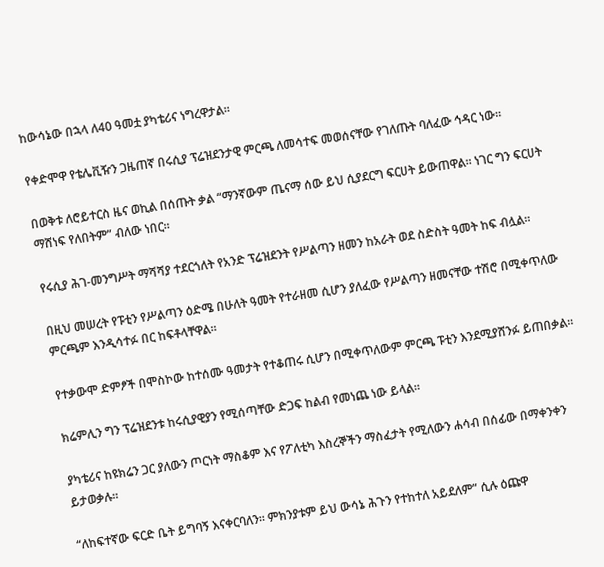ከውሳኔው በኋላ ለ40 ዓመቷ ያካቴሪና ነግረዋታል።

የቀድሞዋ የቴሌቪዥን ጋዜጠኛ በሩሲያ ፕሬዝደንታዊ ምርጫ ለመሳተፍ መወሰናቸው የገለጡት ባለፈው ኅዳር ነው።

በወቅቱ ለሮይተርስ ዜና ወኪል በሰጡት ቃል “ማንኛውም ጤናማ ሰው ይህ ሲያደርግ ፍርሀት ይውጠዋል። ነገር ግን ፍርሀት ማሸነፍ የለበትም” ብለው ነበር።

የሩሲያ ሕገ-መንግሥት ማሻሻያ ተደርጎለት የአንድ ፕሬዝደንት የሥልጣን ዘመን ከአራት ወደ ስድስት ዓመት ከፍ ብሏል።

በዚህ መሠረት የፑቲን የሥልጣን ዕድሜ በሁለት ዓመት የተራዘመ ሲሆን ያለፈው የሥልጣን ዘመናቸው ተሽሮ በሚቀጥለው ምርጫም እንዲሳተፉ በር ከፍቶላቸዋል።

የተቃውሞ ድምፆች በሞስኮው ከተሰሙ ዓመታት የተቆጠሩ ሲሆን በሚቀጥለውም ምርጫ ፑቲን እንደሚያሸንፉ ይጠበቃል።

ክሬምሊን ግን ፕሬዝደንቱ ከሩሲያዊያን የሚሰጣቸው ድጋፍ ከልብ የመነጨ ነው ይላል።

ያካቴሪና ከዩክሬን ጋር ያለውን ጦርነት ማስቆም እና የፖለቲካ እስረኞችን ማስፈታት የሚለውን ሐሳብ በሰፊው በማቀንቀን ይታወቃሉ።

“ለከፍተኛው ፍርድ ቤት ይግባኝ እናቀርባለን። ምክንያቱም ይህ ውሳኔ ሕጉን የተከተለ አይደለም” ሲሉ ዕጩዋ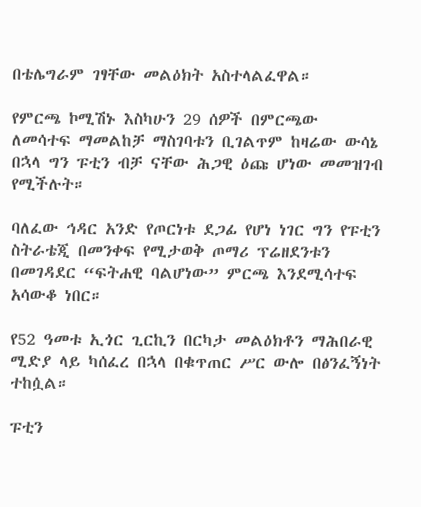በቴሌግራም ገፃቸው መልዕክት አስተላልፈዋል።

የምርጫ ኮሚሽኑ እስካሁን 29 ሰዎች በምርጫው ለመሳተፍ ማመልከቻ ማስገባቱን ቢገልጥም ከዛሬው ውሳኔ በኋላ ግን ፑቲን ብቻ ናቸው ሕጋዊ ዕጩ ሆነው መመዝገብ የሚችሉት።

ባለፈው ኅዳር አንድ የጦርነቱ ደጋፊ የሆነ ነገር ግን የፑቲን ስትራቴጂ በመንቀፍ የሚታወቅ ጦማሪ ፕሬዘደንቱን በመገዳደር “ፍትሐዊ ባልሆነው” ምርጫ እንደሚሳተፍ አሳውቆ ነበር።

የ52 ዓመቱ ኢጎር ጊርኪን በርካታ መልዕክቶን ማሕበራዊ ሚድያ ላይ ካሰፈረ በኋላ በቁጥጠር ሥር ውሎ በፅንፈኝነት ተከሷል።

ፑቲን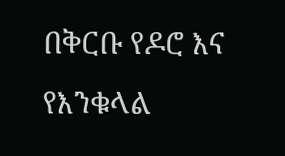በቅርቡ የዶሮ እና የእንቁላል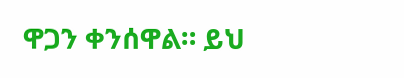ዋጋን ቀንሰዋል። ይህ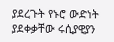ያደረጉት የኑሮ ውድነት ያደቀቃቸው ሩሲያዊያን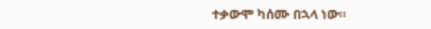ተቃውሞ ካሰሙ በኋላ ነው።